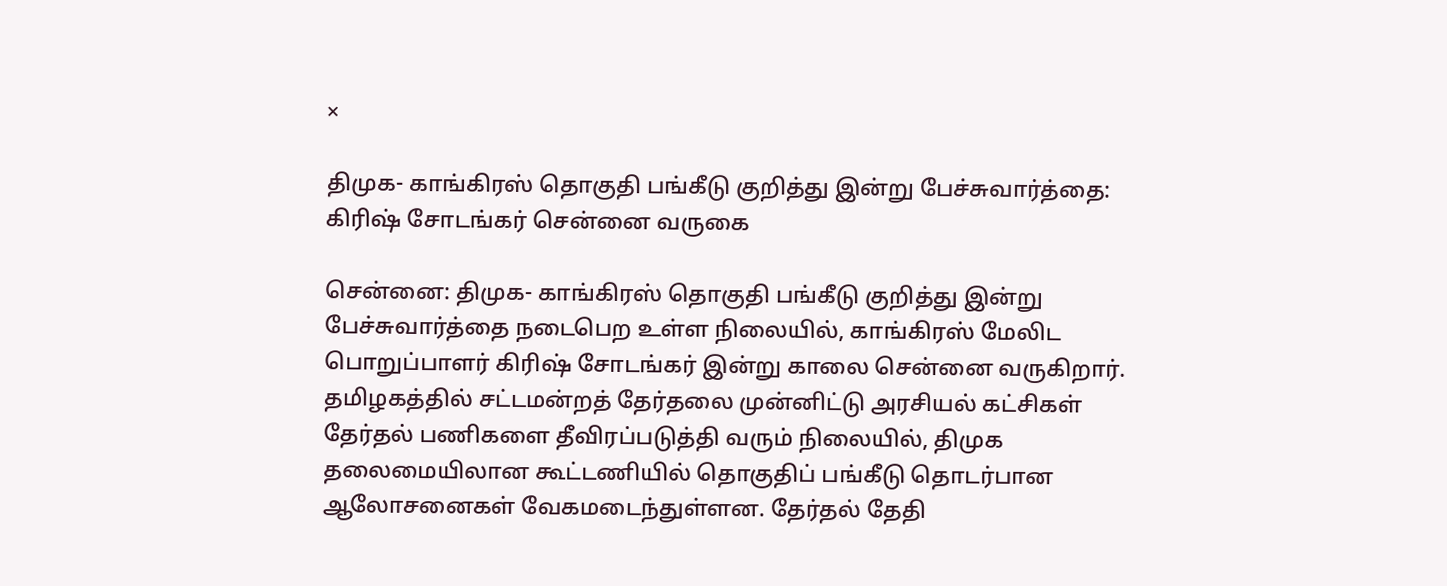×

திமுக- காங்கிரஸ் தொகுதி பங்கீடு குறித்து இன்று பேச்சுவார்த்தை: கிரிஷ் சோடங்கர் சென்னை வருகை

சென்னை: திமுக- காங்கிரஸ் தொகுதி பங்கீடு குறித்து இன்று பேச்சுவார்த்தை நடைபெற உள்ள நிலையில், காங்கிரஸ் மேலிட பொறுப்பாளர் கிரிஷ் சோடங்கர் இன்று காலை சென்னை வருகிறார். தமிழகத்தில் சட்டமன்றத் தேர்தலை முன்னிட்டு அரசியல் கட்சிகள் தேர்தல் பணிகளை தீவிரப்படுத்தி வரும் நிலையில், திமுக தலைமையிலான கூட்டணியில் தொகுதிப் பங்கீடு தொடர்பான ஆலோசனைகள் வேகமடைந்துள்ளன. தேர்தல் தேதி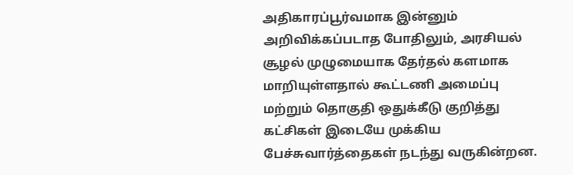அதிகாரப்பூர்வமாக இன்னும் அறிவிக்கப்படாத போதிலும், அரசியல் சூழல் முழுமையாக தேர்தல் களமாக மாறியுள்ளதால் கூட்டணி அமைப்பு மற்றும் தொகுதி ஒதுக்கீடு குறித்து கட்சிகள் இடையே முக்கிய பேச்சுவார்த்தைகள் நடந்து வருகின்றன.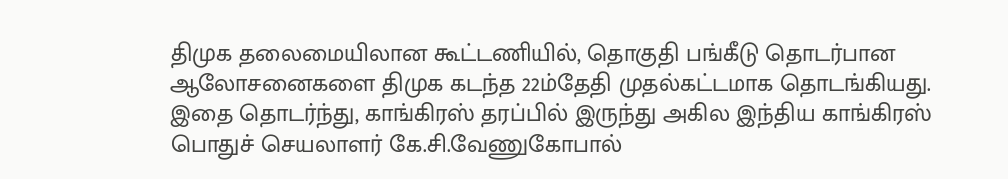திமுக தலைமையிலான கூட்டணியில், தொகுதி பங்கீடு தொடர்பான ஆலோசனைகளை திமுக கடந்த 22ம்தேதி முதல்கட்டமாக தொடங்கியது. இதை தொடர்ந்து, காங்கிரஸ் தரப்பில் இருந்து அகில இந்திய காங்கிரஸ் பொதுச் செயலாளர் கே.சி.வேணுகோபால்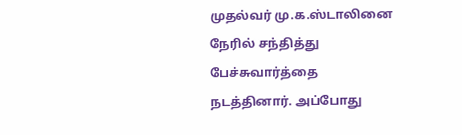முதல்வர் மு.க.ஸ்டாலினை நேரில் சந்தித்து பேச்சுவார்த்தை நடத்தினார். அப்போது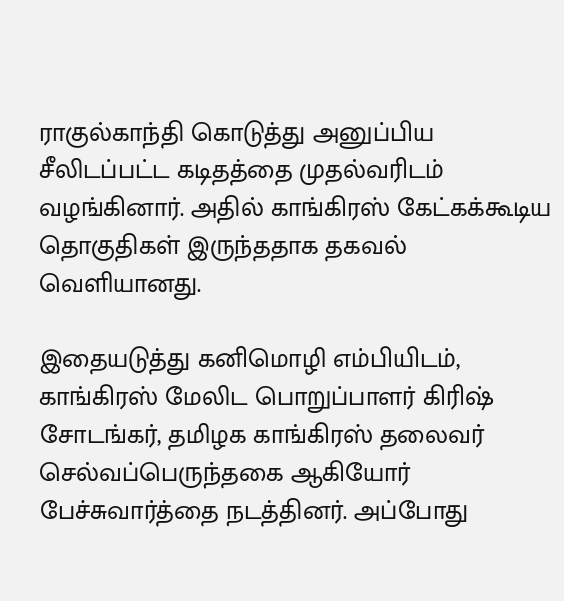ராகுல்காந்தி கொடுத்து அனுப்பிய சீலிடப்பட்ட கடிதத்தை முதல்வரிடம் வழங்கினார். அதில் காங்கிரஸ் கேட்கக்கூடிய தொகுதிகள் இருந்ததாக தகவல் வெளியானது.

இதையடுத்து கனிமொழி எம்பியிடம், காங்கிரஸ் மேலிட பொறுப்பாளர் கிரிஷ் சோடங்கர், தமிழக காங்கிரஸ் தலைவர் செல்வப்பெருந்தகை ஆகியோர் பேச்சுவார்த்தை நடத்தினர். அப்போது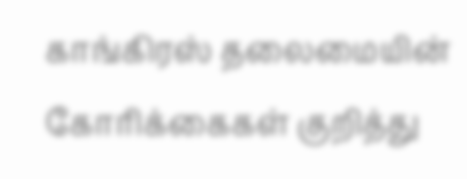காங்கிரஸ் தலைமையின் கோரிக்கைகள் குறித்து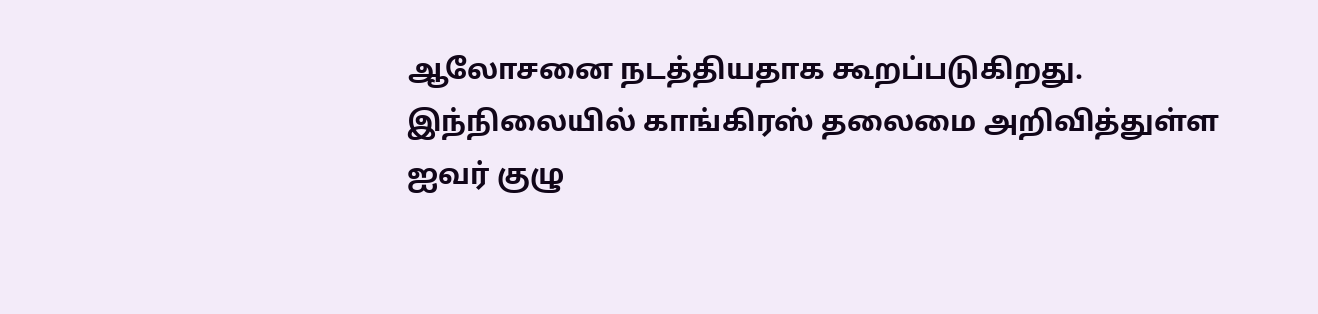ஆலோசனை நடத்தியதாக கூறப்படுகிறது. இந்நிலையில் காங்கிரஸ் தலைமை அறிவித்துள்ள ஐவர் குழு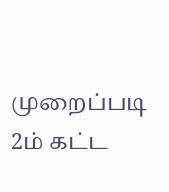முறைப்படி 2ம் கட்ட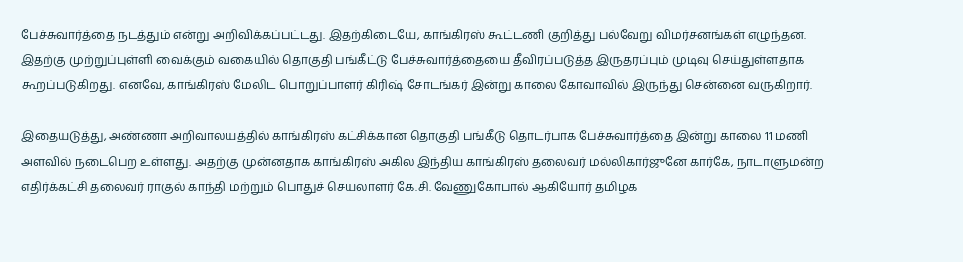பேச்சுவார்த்தை நடத்தும் என்று அறிவிக்கப்பட்டது. இதற்கிடையே, காங்கிரஸ் கூட்டணி குறித்து பல்வேறு விமர்சனங்கள் எழுந்தன. இதற்கு முற்றுப்புள்ளி வைக்கும் வகையில் தொகுதி பங்கீட்டு பேச்சுவார்த்தையை தீவிரப்படுத்த இருதரப்பும் முடிவு செய்துள்ளதாக கூறப்படுகிறது. எனவே, காங்கிரஸ் மேலிட பொறுப்பாளர் கிரிஷ் சோடங்கர் இன்று காலை கோவாவில் இருந்து சென்னை வருகிறார்.

இதையடுத்து, அண்ணா அறிவாலயத்தில் காங்கிரஸ் கட்சிக்கான தொகுதி பங்கீடு தொடர்பாக பேச்சுவார்த்தை இன்று காலை 11 மணி அளவில் நடைபெற உள்ளது. அதற்கு முன்னதாக காங்கிரஸ் அகில இந்திய காங்கிரஸ் தலைவர் மல்லிகார்ஜுனே கார்கே, நாடாளுமன்ற எதிர்க்கட்சி தலைவர் ராகுல் காந்தி மற்றும் பொதுச் செயலாளர் கே.சி. வேணுகோபால் ஆகியோர் தமிழக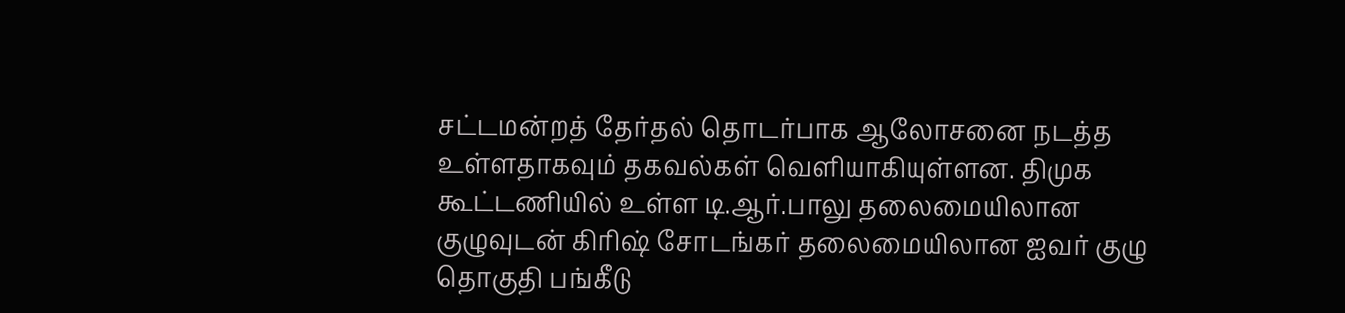சட்டமன்றத் தேர்தல் தொடர்பாக ஆலோசனை நடத்த உள்ளதாகவும் தகவல்கள் வெளியாகியுள்ளன. திமுக கூட்டணியில் உள்ள டி.ஆர்.பாலு தலைமையிலான குழுவுடன் கிரிஷ் சோடங்கர் தலைமையிலான ஐவர் குழு தொகுதி பங்கீடு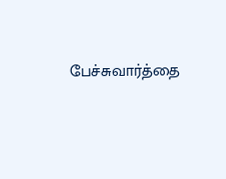பேச்சுவார்த்தை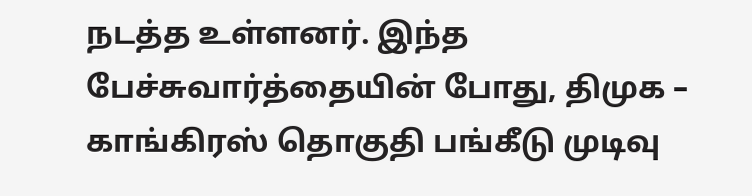நடத்த உள்ளனர். இந்த பேச்சுவார்த்தையின் போது, திமுக – காங்கிரஸ் தொகுதி பங்கீடு முடிவு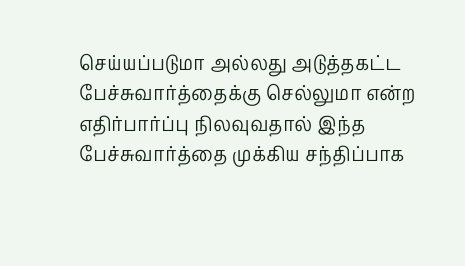செய்யப்படுமா அல்லது அடுத்தகட்ட பேச்சுவார்த்தைக்கு செல்லுமா என்ற எதிர்பார்ப்பு நிலவுவதால் இந்த பேச்சுவார்த்தை முக்கிய சந்திப்பாக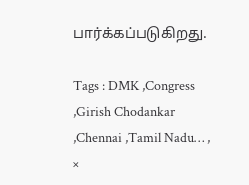பார்க்கப்படுகிறது.

Tags : DMK ,Congress ,Girish Chodankar ,Chennai ,Tamil Nadu… ,
×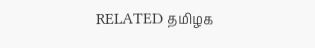RELATED தமிழக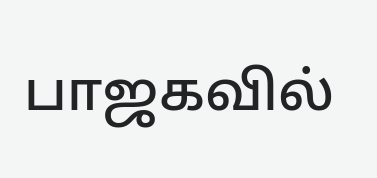பாஜகவில்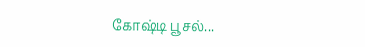கோஷ்டி பூசல்...